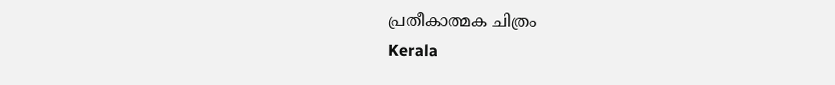പ്രതീകാത്മക ചിത്രം
Kerala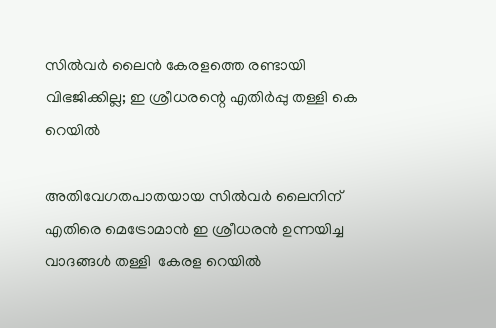സില്‍വര്‍ ലൈന്‍ കേരളത്തെ രണ്ടായി വിഭജിക്കില്ല; ഇ ശ്രീധരന്റെ എതിര്‍പ്പു തള്ളി കെ റെയില്‍

അതിവേഗതപാതയായ സില്‍വര്‍ ലൈനിന് എതിരെ മെട്രോമാന്‍ ഇ ശ്രീധരന്‍ ഉന്നയിച്ച വാദങ്ങള്‍ തള്ളി  കേരള റെയില്‍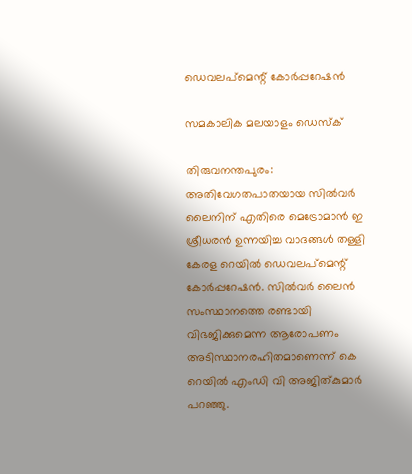ഡെവലപ്‌മെന്റ് കോര്‍പ്പറേഷന്‍

സമകാലിക മലയാളം ഡെസ്ക്

തിരുവനന്തപുരം: അതിവേഗതപാതയായ സില്‍വര്‍ ലൈനിന് എതിരെ മെട്രോമാന്‍ ഇ ശ്രീധരന്‍ ഉന്നയിച്ച വാദങ്ങള്‍ തള്ളി  കേരള റെയില്‍ ഡെവലപ്‌മെന്റ് കോര്‍പ്പറേഷന്‍. സില്‍വര്‍ ലൈന്‍ സംസ്ഥാനത്തെ രണ്ടായി വിഭജിക്കുമെന്ന ആരോപണം അടിസ്ഥാനരഹിതമാണെന്ന് കെ റെയില്‍ എംഡി വി അജിത്കുമാര്‍ പറഞ്ഞു.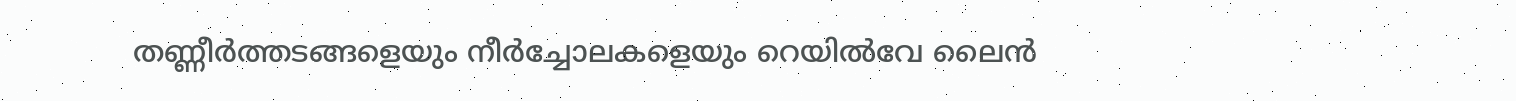തണ്ണീര്‍ത്തടങ്ങളെയും നീര്‍ച്ചോലകളെയും റെയില്‍വേ ലൈന്‍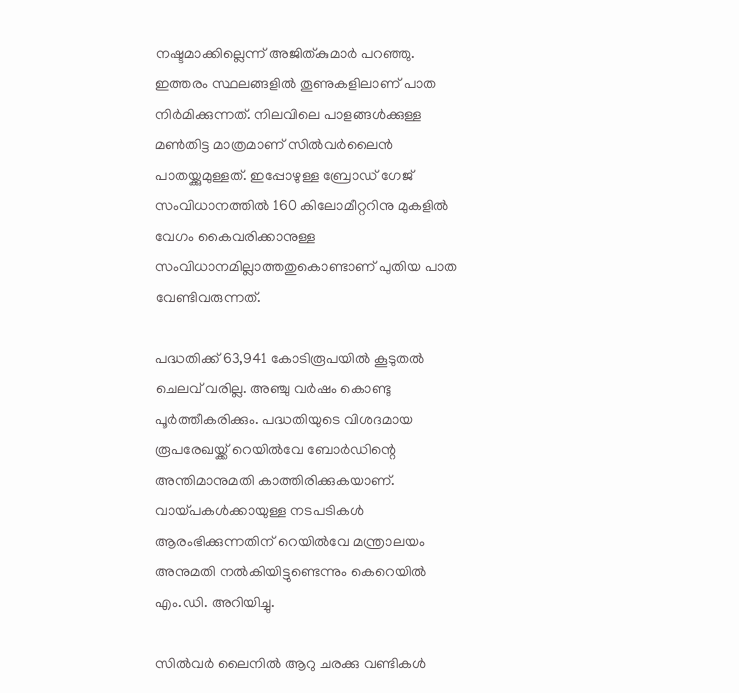നഷ്ടമാക്കില്ലെന്ന് അജിത്കുമാര്‍ പറഞ്ഞു. ഇത്തരം സ്ഥലങ്ങളില്‍ തൂണുകളിലാണ് പാത നിര്‍മിക്കുന്നത്. നിലവിലെ പാളങ്ങള്‍ക്കുള്ള മണ്‍തിട്ട മാത്രമാണ് സില്‍വര്‍ലൈന്‍ പാതയ്ക്കുമുള്ളത്. ഇപ്പോഴുള്ള ബ്രോഡ് ഗേജ് സംവിധാനത്തില്‍ 160 കിലോമീറ്ററിനു മുകളില്‍ വേഗം കൈവരിക്കാനുള്ള സംവിധാനമില്ലാത്തതുകൊണ്ടാണ് പുതിയ പാത വേണ്ടിവരുന്നത്.

പദ്ധതിക്ക് 63,941 കോടിരൂപയില്‍ കൂടുതല്‍ ചെലവ് വരില്ല. അഞ്ചു വര്‍ഷം കൊണ്ടു പൂര്‍ത്തീകരിക്കും. പദ്ധതിയുടെ വിശദമായ രൂപരേഖയ്ക്ക് റെയില്‍വേ ബോര്‍ഡിന്റെ അന്തിമാനുമതി കാത്തിരിക്കുകയാണ്. വായ്പകള്‍ക്കായുള്ള നടപടികള്‍ ആരംഭിക്കുന്നതിന് റെയില്‍വേ മന്ത്രാലയം അനുമതി നല്‍കിയിട്ടുണ്ടെന്നും കെറെയില്‍ എം.ഡി. അറിയിച്ചു.

സില്‍വര്‍ ലൈനില്‍ ആറു ചരക്കു വണ്ടികള്‍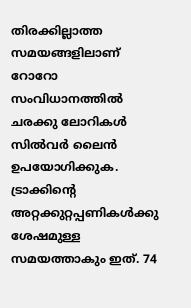തിരക്കില്ലാത്ത സമയങ്ങളിലാണ് റോറോ സംവിധാനത്തില്‍ ചരക്കു ലോറികള്‍ സില്‍വര്‍ ലൈന്‍ ഉപയോഗിക്കുക. ട്രാക്കിന്റെ അറ്റക്കുറ്റപ്പണികള്‍ക്കു ശേഷമുള്ള സമയത്താകും ഇത്. 74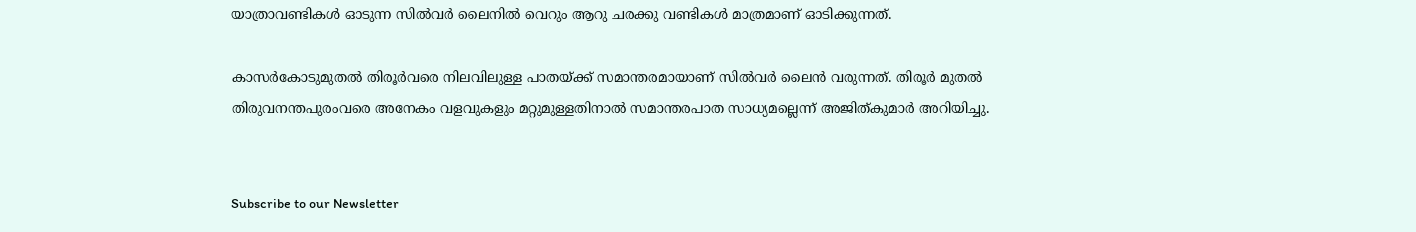യാത്രാവണ്ടികള്‍ ഓടുന്ന സില്‍വര്‍ ലൈനില്‍ വെറും ആറു ചരക്കു വണ്ടികള്‍ മാത്രമാണ് ഓടിക്കുന്നത്.

കാസര്‍കോടുമുതല്‍ തിരൂര്‍വരെ നിലവിലുള്ള പാതയ്ക്ക് സമാന്തരമായാണ് സില്‍വര്‍ ലൈന്‍ വരുന്നത്. തിരൂര്‍ മുതല്‍ തിരുവനന്തപുരംവരെ അനേകം വളവുകളും മറ്റുമുള്ളതിനാല്‍ സമാന്തരപാത സാധ്യമല്ലെന്ന് അജിത്കുമാര്‍ അറിയിച്ചു.


Subscribe to our Newsletter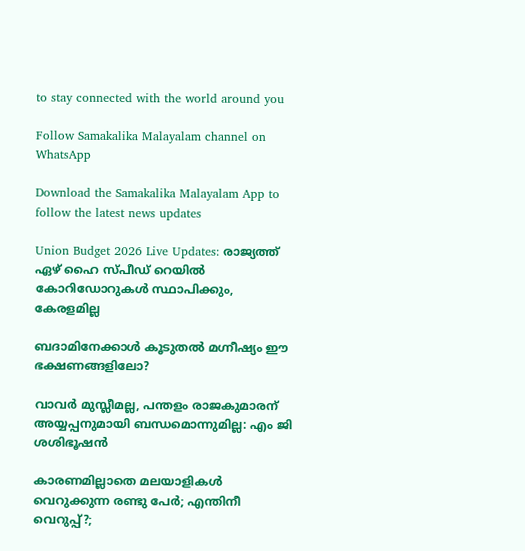to stay connected with the world around you

Follow Samakalika Malayalam channel on WhatsApp

Download the Samakalika Malayalam App to follow the latest news updates

Union Budget 2026 Live Updates: രാജ്യത്ത് ഏഴ് ഹൈ സ്പീഡ് റെയില്‍ കോറിഡോറുകള്‍ സ്ഥാപിക്കും, കേരളമില്ല

ബദാമിനേക്കാൾ കൂടുതൽ മഗ്നീഷ്യം ഈ ഭക്ഷണങ്ങളിലോ?

വാവര്‍ മുസ്ലീമല്ല, പന്തളം രാജകുമാരന് അയ്യപ്പനുമായി ബന്ധമൊന്നുമില്ല: എം ജി ശശിഭൂഷന്‍

കാരണമില്ലാതെ മലയാളികള്‍ വെറുക്കുന്ന രണ്ടു പേര്‍; എന്തിനീ വെറുപ്പ്?;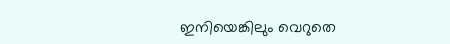ഇനിയെങ്കിലും വെറുതെ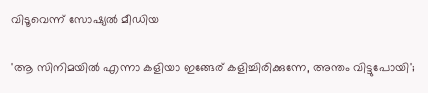വിടൂവെന്ന് സോഷ്യല്‍ മീഡിയ

'ആ സിനിമയിൽ എന്നാ കളിയാ ഇങ്ങേര് കളിച്ചിരിക്കുന്നേ, അന്തം വിട്ടുപോയി';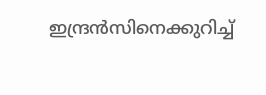ഇന്ദ്രൻസിനെക്കുറിച്ച്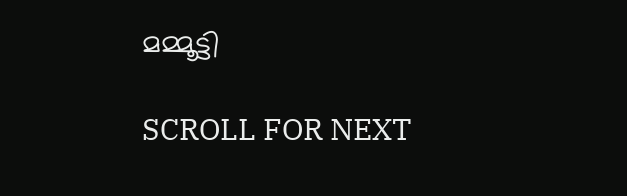മമ്മൂട്ടി

SCROLL FOR NEXT